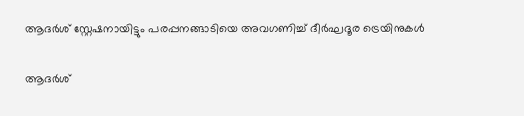ആദർശ് സ്റ്റേഷനായിട്ടും പരപ്പനങ്ങാടിയെ അവഗണിച്ച് ദീർഘദൂര ട്രെയിനുകൾ

ആദർശ്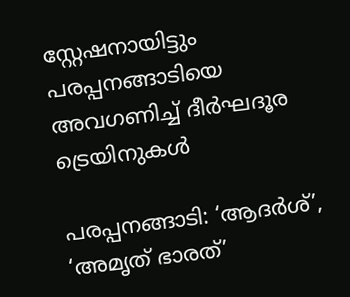സ്റ്റേഷനായിട്ടും പരപ്പനങ്ങാടിയെ അവഗണിച്ച് ദീർഘദൂര ട്രെയിനുകൾ

പരപ്പനങ്ങാടി: ‘ആദർശ്’, ‘അമൃത് ഭാരത്’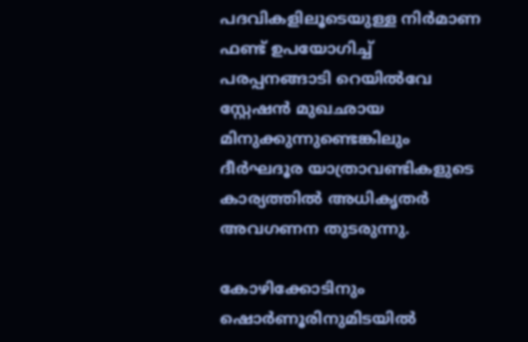പദവികളിലൂടെയുള്ള നിർമാണ ഫണ്ട് ഉപയോഗിച്ച് പരപ്പനങ്ങാടി റെയിൽവേ സ്റ്റേഷൻ മുഖഛായ മിനുക്കുന്നുണ്ടെങ്കിലും ദീർഘദൂര യാത്രാവണ്ടികളുടെ കാര്യത്തിൽ അധികൃതർ അവഗണന തുടരുന്നു.

കോഴിക്കോടിനും ഷൊർണൂരിനുമിടയിൽ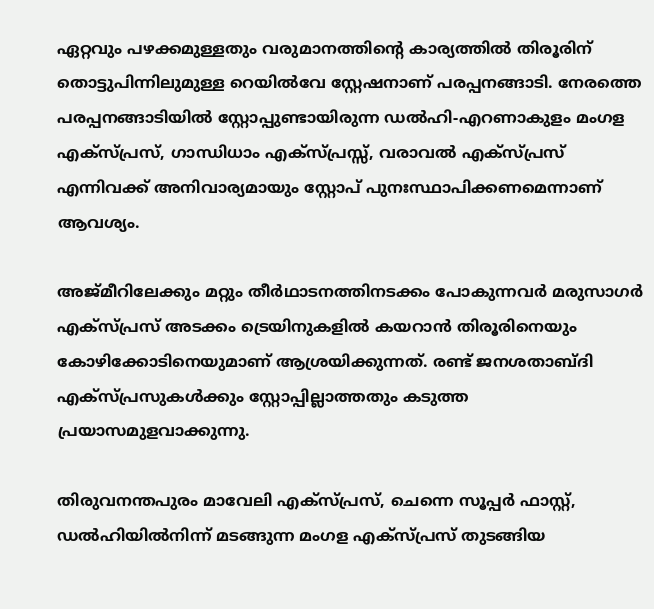ഏറ്റവും പഴക്കമുള്ളതും വരുമാനത്തിന്റെ കാര്യത്തിൽ തിരൂരിന് തൊട്ടുപിന്നിലുമുള്ള റെയിൽവേ സ്റ്റേഷനാണ് പരപ്പനങ്ങാടി. നേരത്തെ പരപ്പനങ്ങാടിയിൽ സ്റ്റോപ്പുണ്ടായിരുന്ന ഡൽഹി-എറണാകുളം മംഗള എക്സ്പ്രസ്, ഗാന്ധിധാം എക്സ്പ്രസ്സ്, വരാവൽ എക്സ്പ്രസ് എന്നിവക്ക് അനിവാര്യമായും സ്റ്റോപ് പുനഃസ്ഥാപിക്കണമെന്നാണ് ആവശ്യം.

അജ്മീറിലേക്കും മറ്റും തീർഥാടനത്തിനടക്കം പോകുന്നവർ മരുസാഗർ എക്സ്പ്രസ് അടക്കം ട്രെയിനുകളിൽ കയറാൻ തിരൂരിനെയും കോഴിക്കോടിനെയുമാണ് ആശ്രയിക്കുന്നത്. രണ്ട് ജനശതാബ്ദി എക്സ്പ്രസുകൾക്കും സ്റ്റോപ്പില്ലാത്തതും കടുത്ത പ്രയാസമുളവാക്കുന്നു.

തിരുവനന്തപുരം മാവേലി എക്സ്പ്രസ്, ചെന്നെ സൂപ്പർ ഫാസ്റ്റ്, ഡൽഹിയിൽനിന്ന് മടങ്ങുന്ന മംഗള എക്സ്പ്രസ് തുടങ്ങിയ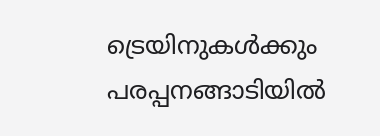ട്രെയിനുകൾക്കും പരപ്പനങ്ങാടിയിൽ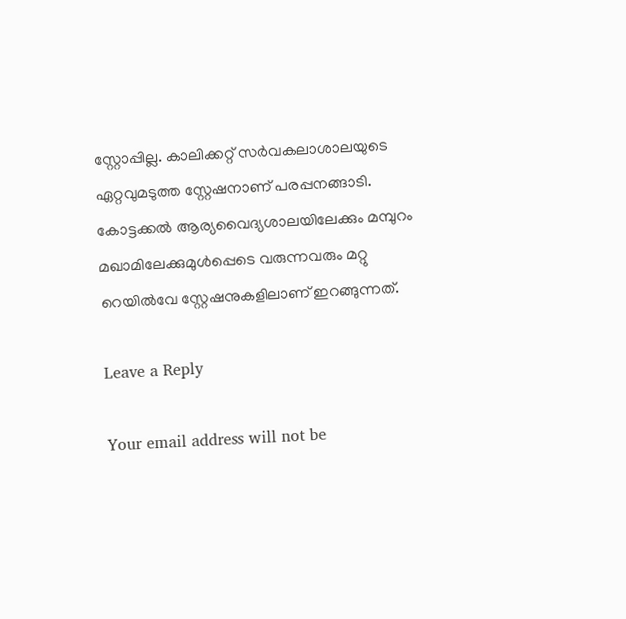സ്റ്റോപ്പില്ല. കാലിക്കറ്റ് സർവകലാശാലയുടെ ഏറ്റവുമടുത്ത സ്റ്റേഷനാണ് പരപ്പനങ്ങാടി. കോട്ടക്കൽ ആര്യവൈദ്യശാലയിലേക്കും മമ്പുറം മഖാമിലേക്കുമുൾപ്പെടെ വരുന്നവരും മറ്റു റെയിൽവേ സ്റ്റേഷനുകളിലാണ് ഇറങ്ങുന്നത്.

Leave a Reply

Your email address will not be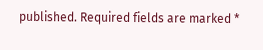published. Required fields are marked *